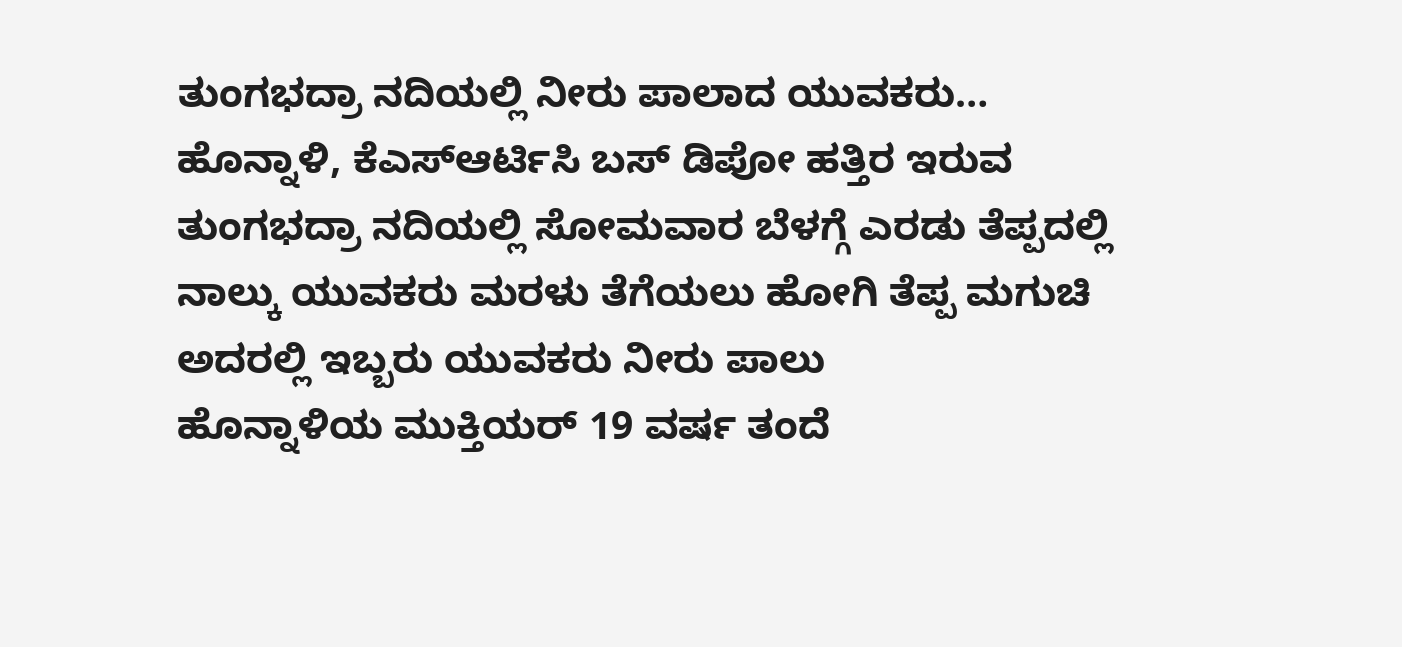ತುಂಗಭದ್ರಾ ನದಿಯಲ್ಲಿ ನೀರು ಪಾಲಾದ ಯುವಕರು…
ಹೊನ್ನಾಳಿ, ಕೆಎಸ್ಆರ್ಟಿಸಿ ಬಸ್ ಡಿಪೋ ಹತ್ತಿರ ಇರುವ ತುಂಗಭದ್ರಾ ನದಿಯಲ್ಲಿ ಸೋಮವಾರ ಬೆಳಗ್ಗೆ ಎರಡು ತೆಪ್ಪದಲ್ಲಿ ನಾಲ್ಕು ಯುವಕರು ಮರಳು ತೆಗೆಯಲು ಹೋಗಿ ತೆಪ್ಪ ಮಗುಚಿ ಅದರಲ್ಲಿ ಇಬ್ಬರು ಯುವಕರು ನೀರು ಪಾಲು
ಹೊನ್ನಾಳಿಯ ಮುಕ್ತಿಯರ್ 19 ವರ್ಷ ತಂದೆ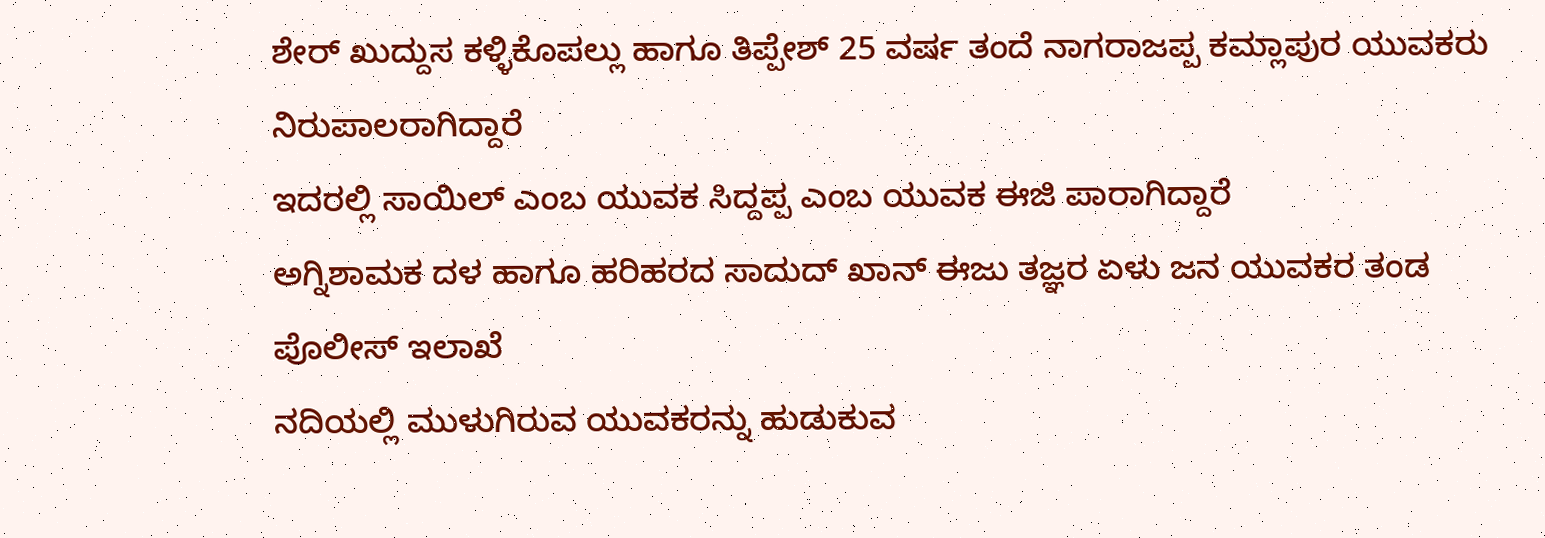ಶೇರ್ ಖುದ್ದುಸ ಕಳ್ಳಿಕೊಪಲ್ಲು ಹಾಗೂ ತಿಪ್ಪೇಶ್ 25 ವರ್ಷ ತಂದೆ ನಾಗರಾಜಪ್ಪ ಕಮ್ಲಾಪುರ ಯುವಕರು ನಿರುಪಾಲರಾಗಿದ್ದಾರೆ
ಇದರಲ್ಲಿ ಸಾಯಿಲ್ ಎಂಬ ಯುವಕ ಸಿದ್ದಪ್ಪ ಎಂಬ ಯುವಕ ಈಜಿ ಪಾರಾಗಿದ್ದಾರೆ
ಅಗ್ನಿಶಾಮಕ ದಳ ಹಾಗೂ ಹರಿಹರದ ಸಾದುದ್ ಖಾನ್ ಈಜು ತಜ್ಞರ ಏಳು ಜನ ಯುವಕರ ತಂಡ ಪೊಲೀಸ್ ಇಲಾಖೆ
ನದಿಯಲ್ಲಿ ಮುಳುಗಿರುವ ಯುವಕರನ್ನು ಹುಡುಕುವ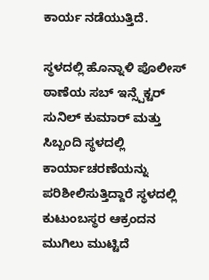ಕಾರ್ಯ ನಡೆಯುತ್ತಿದೆ.

ಸ್ಥಳದಲ್ಲಿ ಹೊನ್ನಾಳಿ ಪೊಲೀಸ್ ಠಾಣೆಯ ಸಬ್ ಇನ್ಸ್ಪೆಕ್ಟರ್ ಸುನಿಲ್ ಕುಮಾರ್ ಮತ್ತು ಸಿಬ್ಬಂದಿ ಸ್ಥಳದಲ್ಲಿ ಕಾರ್ಯಾಚರಣೆಯನ್ನು ಪರಿಶೀಲಿಸುತ್ತಿದ್ದಾರೆ ಸ್ಥಳದಲ್ಲಿ ಕುಟುಂಬಸ್ಥರ ಆಕ್ರಂದನ ಮುಗಿಲು ಮುಟ್ಟಿದೆ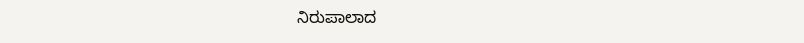ನಿರುಪಾಲಾದ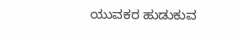ಯುವಕರ ಹುಡುಕುವ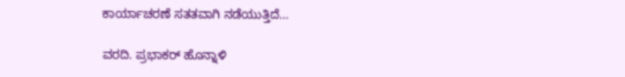ಕಾರ್ಯಾಚರಣೆ ಸತತವಾಗಿ ನಡೆಯುತ್ತಿದೆ…

ವರದಿ. ಪ್ರಭಾಕರ್ ಹೊನ್ನಾಳಿ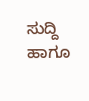ಸುದ್ದಿ ಹಾಗೂ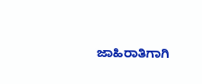ಜಾಹಿರಾತಿಗಾಗಿ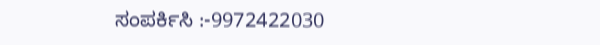ಸಂಪರ್ಕಿಸಿ :-9972422030